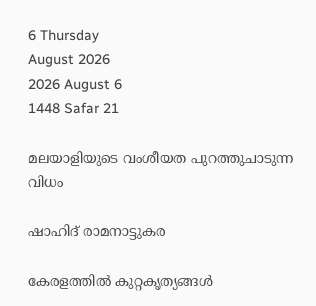6 Thursday
August 2026
2026 August 6
1448 Safar 21

മലയാളിയുടെ വംശീയത പുറത്തുചാടുന്ന വിധം

ഷാഹിദ് രാമനാട്ടുകര

കേരളത്തില്‍ കുറ്റകൃത്യങ്ങള്‍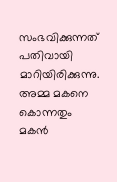സംഭവിക്കുന്നത് പതിവായി മാറിയിരിക്കുന്നു. അമ്മ മകനെ കൊന്നതും മകന്‍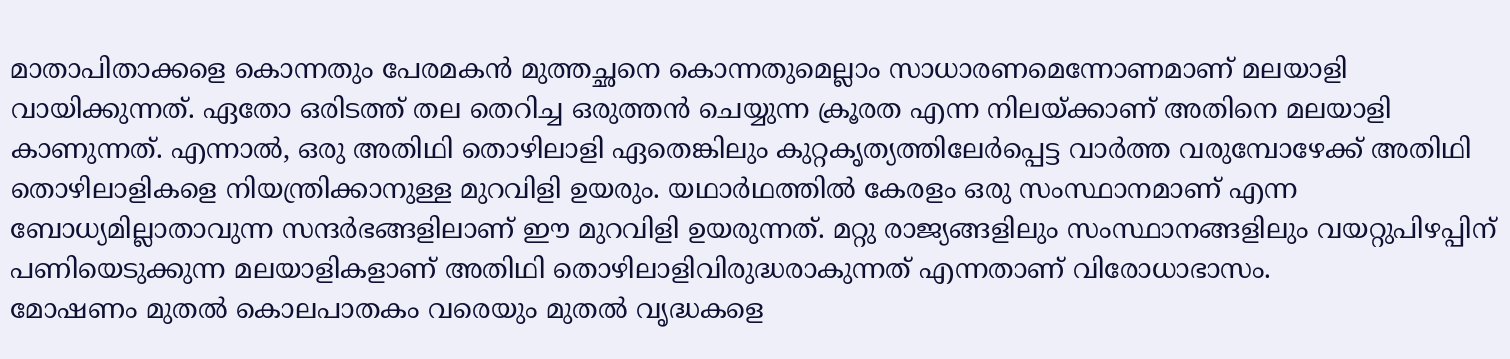മാതാപിതാക്കളെ കൊന്നതും പേരമകന്‍ മുത്തച്ഛനെ കൊന്നതുമെല്ലാം സാധാരണമെന്നോണമാണ് മലയാളി വായിക്കുന്നത്. ഏതോ ഒരിടത്ത് തല തെറിച്ച ഒരുത്തന്‍ ചെയ്യുന്ന ക്രൂരത എന്ന നിലയ്ക്കാണ് അതിനെ മലയാളി കാണുന്നത്. എന്നാല്‍, ഒരു അതിഥി തൊഴിലാളി ഏതെങ്കിലും കുറ്റകൃത്യത്തിലേര്‍പ്പെട്ട വാര്‍ത്ത വരുമ്പോഴേക്ക് അതിഥി തൊഴിലാളികളെ നിയന്ത്രിക്കാനുള്ള മുറവിളി ഉയരും. യഥാര്‍ഥത്തില്‍ കേരളം ഒരു സംസ്ഥാനമാണ് എന്ന ബോധ്യമില്ലാതാവുന്ന സന്ദര്‍ഭങ്ങളിലാണ് ഈ മുറവിളി ഉയരുന്നത്. മറ്റു രാജ്യങ്ങളിലും സംസ്ഥാനങ്ങളിലും വയറ്റുപിഴപ്പിന് പണിയെടുക്കുന്ന മലയാളികളാണ് അതിഥി തൊഴിലാളിവിരുദ്ധരാകുന്നത് എന്നതാണ് വിരോധാഭാസം.
മോഷണം മുതല്‍ കൊലപാതകം വരെയും മുതല്‍ വൃദ്ധകളെ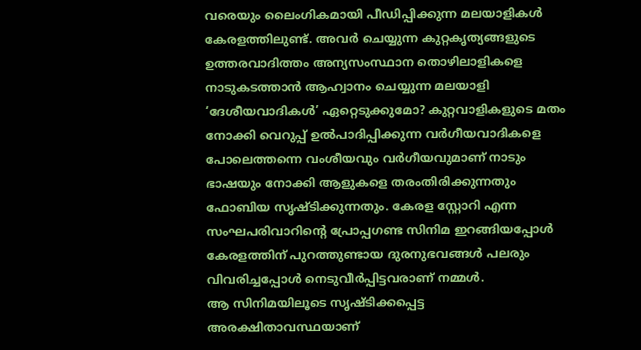വരെയും ലൈംഗികമായി പീഡിപ്പിക്കുന്ന മലയാളികള്‍ കേരളത്തിലുണ്ട്. അവര്‍ ചെയ്യുന്ന കുറ്റകൃത്യങ്ങളുടെ ഉത്തരവാദിത്തം അന്യസംസ്ഥാന തൊഴിലാളികളെ നാടുകടത്താന്‍ ആഹ്വാനം ചെയ്യുന്ന മലയാളി ‘ദേശീയവാദികള്‍’ ഏറ്റെടുക്കുമോ? കുറ്റവാളികളുടെ മതം നോക്കി വെറുപ്പ് ഉല്‍പാദിപ്പിക്കുന്ന വര്‍ഗീയവാദികളെ പോലെത്തന്നെ വംശീയവും വര്‍ഗീയവുമാണ് നാടും ഭാഷയും നോക്കി ആളുകളെ തരംതിരിക്കുന്നതും ഫോബിയ സൃഷ്ടിക്കുന്നതും. കേരള സ്റ്റോറി എന്ന സംഘപരിവാറിന്റെ പ്രോപ്പഗണ്ട സിനിമ ഇറങ്ങിയപ്പോള്‍ കേരളത്തിന് പുറത്തുണ്ടായ ദുരനുഭവങ്ങള്‍ പലരും വിവരിച്ചപ്പോള്‍ നെടുവീര്‍പ്പിട്ടവരാണ് നമ്മള്‍.
ആ സിനിമയിലൂടെ സൃഷ്ടിക്കപ്പെട്ട അരക്ഷിതാവസ്ഥയാണ്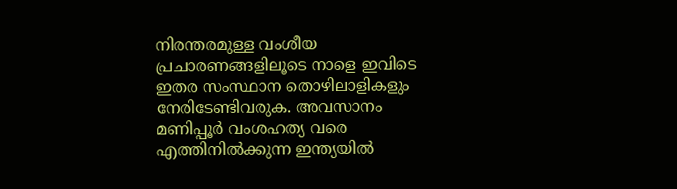നിരന്തരമുള്ള വംശീയ പ്രചാരണങ്ങളിലൂടെ നാളെ ഇവിടെ ഇതര സംസ്ഥാന തൊഴിലാളികളും നേരിടേണ്ടിവരുക. അവസാനം മണിപ്പൂര്‍ വംശഹത്യ വരെ എത്തിനില്‍ക്കുന്ന ഇന്ത്യയില്‍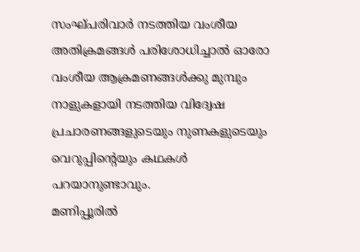സംഘ്പരിവാര്‍ നടത്തിയ വംശീയ അതിക്രമങ്ങള്‍ പരിശോധിച്ചാല്‍ ഓരോ വംശീയ ആക്രമണങ്ങള്‍ക്കു മുമ്പും നാളുകളായി നടത്തിയ വിദ്വേഷ പ്രചാരണങ്ങളുടെയും നുണകളുടെയും വെറുപ്പിന്റെയും കഥകള്‍ പറയാനുണ്ടാവും.
മണിപ്പൂരില്‍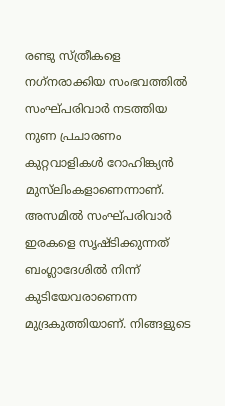രണ്ടു സ്ത്രീകളെ നഗ്‌നരാക്കിയ സംഭവത്തില്‍ സംഘ്പരിവാര്‍ നടത്തിയ നുണ പ്രചാരണം കുറ്റവാളികള്‍ റോഹിങ്ക്യന്‍ മുസ്‌ലിംകളാണെന്നാണ്. അസമില്‍ സംഘ്പരിവാര്‍ ഇരകളെ സൃഷ്ടിക്കുന്നത് ബംഗ്ലാദേശില്‍ നിന്ന് കുടിയേവരാണെന്ന മുദ്രകുത്തിയാണ്. നിങ്ങളുടെ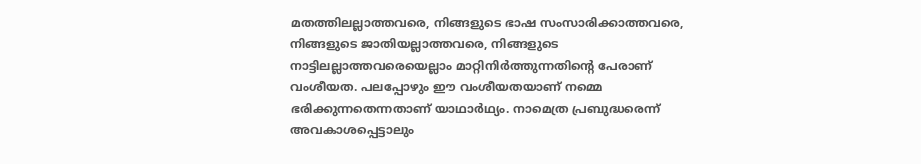മതത്തിലല്ലാത്തവരെ, നിങ്ങളുടെ ഭാഷ സംസാരിക്കാത്തവരെ, നിങ്ങളുടെ ജാതിയല്ലാത്തവരെ, നിങ്ങളുടെ നാട്ടിലല്ലാത്തവരെയെല്ലാം മാറ്റിനിര്‍ത്തുന്നതിന്റെ പേരാണ് വംശീയത. പലപ്പോഴും ഈ വംശീയതയാണ് നമ്മെ ഭരിക്കുന്നതെന്നതാണ് യാഥാര്‍ഥ്യം. നാമെത്ര പ്രബുദ്ധരെന്ന് അവകാശപ്പെട്ടാലും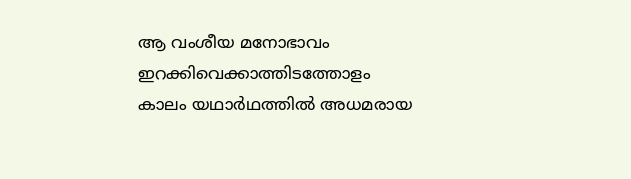ആ വംശീയ മനോഭാവം ഇറക്കിവെക്കാത്തിടത്തോളം കാലം യഥാര്‍ഥത്തില്‍ അധമരായ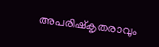അപരിഷ്‌കൃതരാവും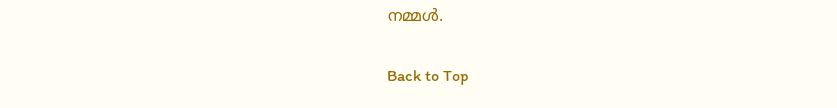നമ്മള്‍.

Back to Top